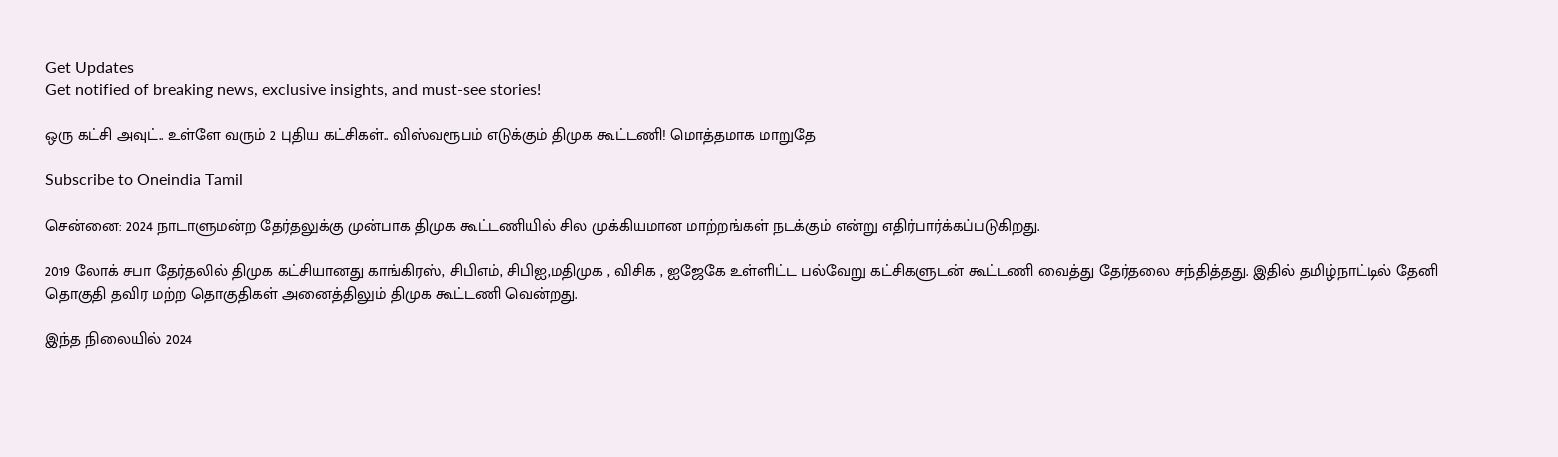Get Updates
Get notified of breaking news, exclusive insights, and must-see stories!

ஒரு கட்சி அவுட்.. உள்ளே வரும் 2 புதிய கட்சிகள்.. விஸ்வரூபம் எடுக்கும் திமுக கூட்டணி! மொத்தமாக மாறுதே

Subscribe to Oneindia Tamil

சென்னை: 2024 நாடாளுமன்ற தேர்தலுக்கு முன்பாக திமுக கூட்டணியில் சில முக்கியமான மாற்றங்கள் நடக்கும் என்று எதிர்பார்க்கப்படுகிறது.

2019 லோக் சபா தேர்தலில் திமுக கட்சியானது காங்கிரஸ், சிபிஎம், சிபிஐ,மதிமுக , விசிக , ஐஜேகே உள்ளிட்ட பல்வேறு கட்சிகளுடன் கூட்டணி வைத்து தேர்தலை சந்தித்தது. இதில் தமிழ்நாட்டில் தேனி தொகுதி தவிர மற்ற தொகுதிகள் அனைத்திலும் திமுக கூட்டணி வென்றது.

இந்த நிலையில் 2024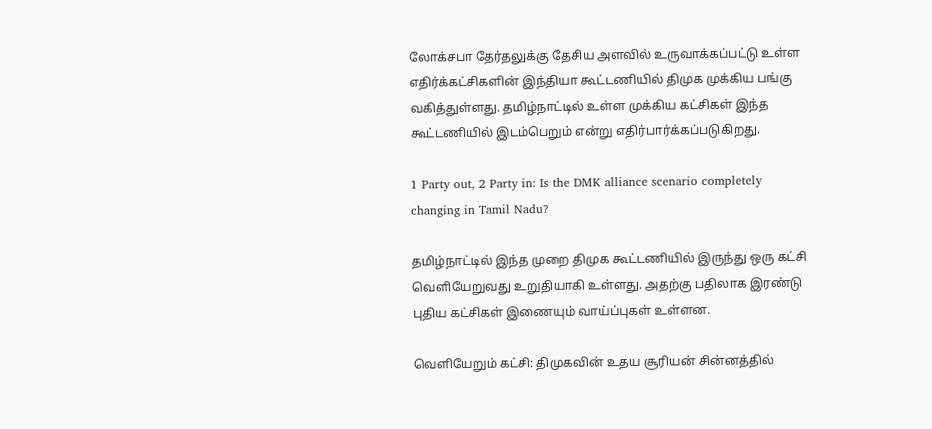லோக்சபா தேர்தலுக்கு தேசிய அளவில் உருவாக்கப்பட்டு உள்ள எதிர்க்கட்சிகளின் இந்தியா கூட்டணியில் திமுக முக்கிய பங்கு வகித்துள்ளது. தமிழ்நாட்டில் உள்ள முக்கிய கட்சிகள் இந்த கூட்டணியில் இடம்பெறும் என்று எதிர்பார்க்கப்படுகிறது.

1 Party out, 2 Party in: Is the DMK alliance scenario completely changing in Tamil Nadu?

தமிழ்நாட்டில் இந்த முறை திமுக கூட்டணியில் இருந்து ஒரு கட்சி வெளியேறுவது உறுதியாகி உள்ளது. அதற்கு பதிலாக இரண்டு புதிய கட்சிகள் இணையும் வாய்ப்புகள் உள்ளன.

வெளியேறும் கட்சி: திமுகவின் உதய சூரியன் சின்னத்தில்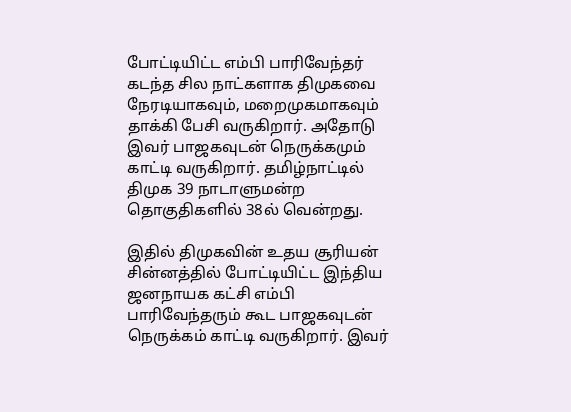போட்டியிட்ட எம்பி பாரிவேந்தர் கடந்த சில நாட்களாக திமுகவை நேரடியாகவும், மறைமுகமாகவும் தாக்கி பேசி வருகிறார். அதோடு இவர் பாஜகவுடன் நெருக்கமும் காட்டி வருகிறார். தமிழ்நாட்டில் திமுக 39 நாடாளுமன்ற தொகுதிகளில் 38ல் வென்றது.

இதில் திமுகவின் உதய சூரியன் சின்னத்தில் போட்டியிட்ட இந்திய ஜனநாயக கட்சி எம்பி பாரிவேந்தரும் கூட பாஜகவுடன் நெருக்கம் காட்டி வருகிறார். இவர்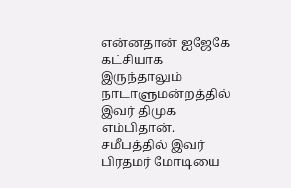என்னதான் ஐஜேகே கட்சியாக இருந்தாலும் நாடாளுமன்றத்தில் இவர் திமுக எம்பிதான். சமீபத்தில் இவர் பிரதமர் மோடியை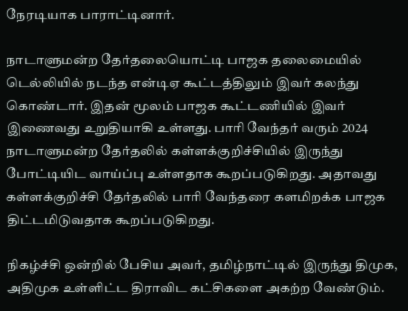நேரடியாக பாராட்டினார்.

நாடாளுமன்ற தேர்தலையொட்டி பாஜக தலைமையில் டெல்லியில் நடந்த என்டிஏ கூட்டத்திலும் இவர் கலந்து கொண்டார். இதன் மூலம் பாஜக கூட்டணியில் இவர் இணைவது உறுதியாகி உள்ளது. பாரி வேந்தர் வரும் 2024 நாடாளுமன்ற தேர்தலில் கள்ளக்குறிச்சியில் இருந்து போட்டியிட வாய்ப்பு உள்ளதாக கூறப்படுகிறது. அதாவது கள்ளக்குறிச்சி தேர்தலில் பாரி வேந்தரை களமிறக்க பாஜக திட்டமிடுவதாக கூறப்படுகிறது.

நிகழ்ச்சி ஒன்றில் பேசிய அவர், தமிழ்நாட்டில் இருந்து திமுக, அதிமுக உள்ளிட்ட திராவிட கட்சிகளை அகற்ற வேண்டும்.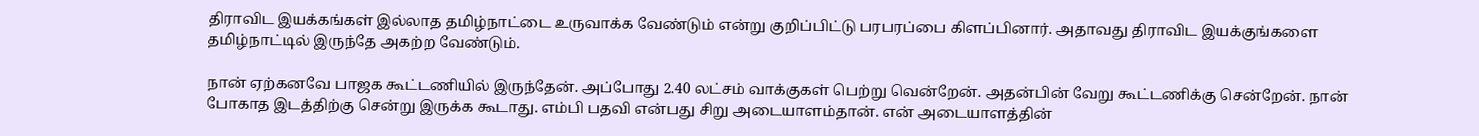திராவிட இயக்கங்கள் இல்லாத தமிழ்நாட்டை உருவாக்க வேண்டும் என்று குறிப்பிட்டு பரபரப்பை கிளப்பினார். அதாவது திராவிட இயக்குங்களை தமிழ்நாட்டில் இருந்தே அகற்ற வேண்டும்.

நான் ஏற்கனவே பாஜக கூட்டணியில் இருந்தேன். அப்போது 2.40 லட்சம் வாக்குகள் பெற்று வென்றேன். அதன்பின் வேறு கூட்டணிக்கு சென்றேன். நான் போகாத இடத்திற்கு சென்று இருக்க கூடாது. எம்பி பதவி என்பது சிறு அடையாளம்தான். என் அடையாளத்தின்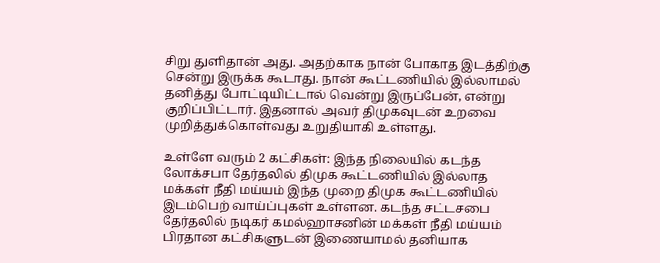சிறு துளிதான் அது. அதற்காக நான் போகாத இடத்திற்கு சென்று இருக்க கூடாது. நான் கூட்டணியில் இல்லாமல் தனித்து போட்டியிட்டால் வென்று இருப்பேன், என்று குறிப்பிட்டார். இதனால் அவர் திமுகவுடன் உறவை முறித்துக்கொள்வது உறுதியாகி உள்ளது.

உள்ளே வரும் 2 கட்சிகள்: இந்த நிலையில் கடந்த லோக்சபா தேர்தலில் திமுக கூட்டணியில் இல்லாத மக்கள் நீதி மய்யம் இந்த முறை திமுக கூட்டணியில் இடம்பெற் வாய்ப்புகள் உள்ளன. கடந்த சட்டசபை தேர்தலில் நடிகர் கமல்ஹாசனின் மக்கள் நீதி மய்யம் பிரதான கட்சிகளுடன் இணையாமல் தனியாக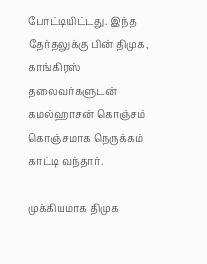போட்டியிட்டது. இந்த தேர்தலுக்கு பின் திமுக, காங்கிரஸ் தலைவர்களுடன் கமல்ஹாசன் கொஞ்சம் கொஞ்சமாக நெருக்கம் காட்டி வந்தார்.

முக்கியமாக திமுக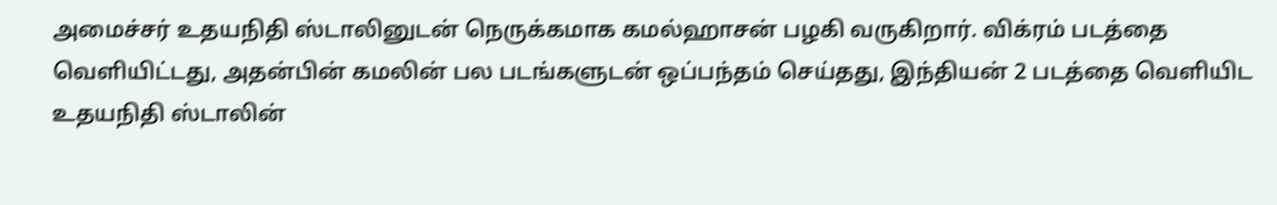அமைச்சர் உதயநிதி ஸ்டாலினுடன் நெருக்கமாக கமல்ஹாசன் பழகி வருகிறார். விக்ரம் படத்தை வெளியிட்டது, அதன்பின் கமலின் பல படங்களுடன் ஒப்பந்தம் செய்தது, இந்தியன் 2 படத்தை வெளியிட உதயநிதி ஸ்டாலின்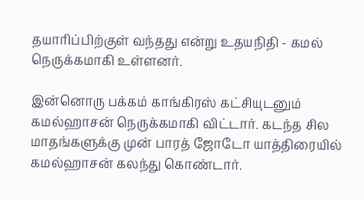தயாரிப்பிற்குள் வந்தது என்று உதயநிதி - கமல் நெருக்கமாகி உள்ளனர்.

இன்னொரு பக்கம் காங்கிரஸ் கட்சியுடனும் கமல்ஹாசன் நெருக்கமாகி விட்டார். கடந்த சில மாதங்களுக்கு முன் பாரத் ஜோடோ யாத்திரையில் கமல்ஹாசன் கலந்து கொண்டார்.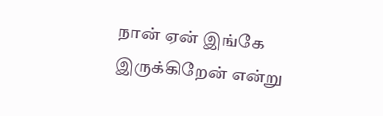நான் ஏன் இங்கே இருக்கிறேன் என்று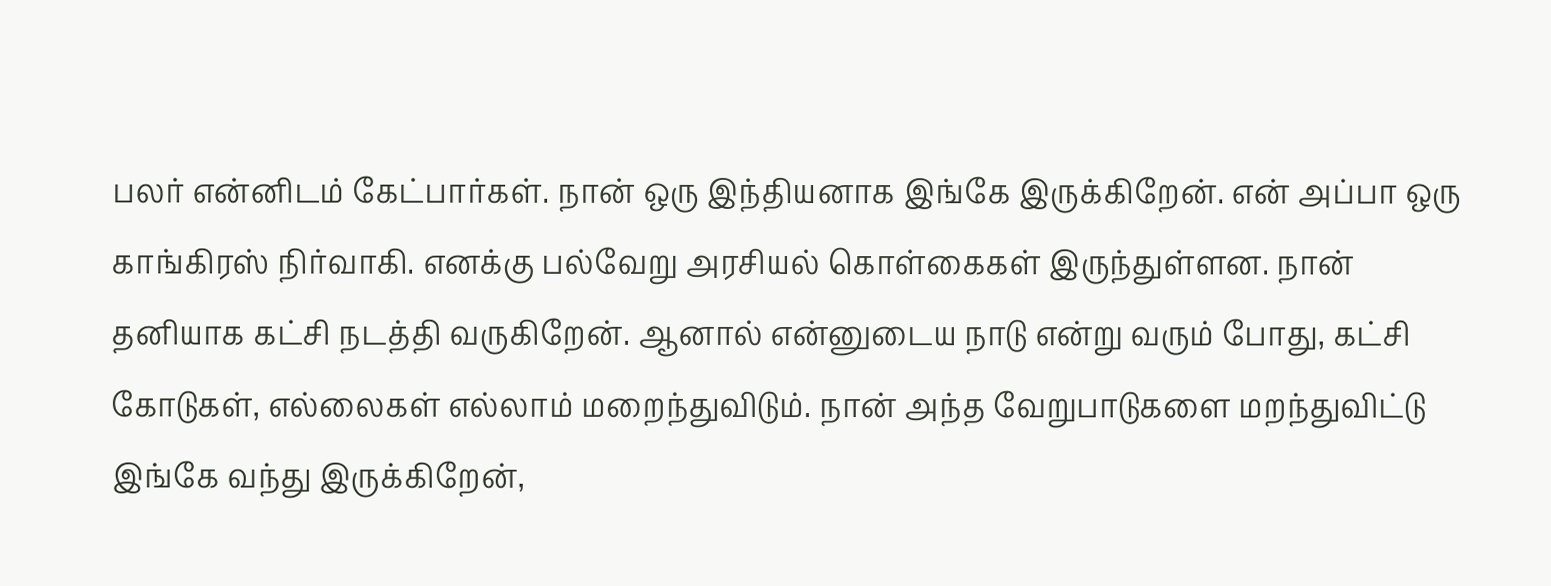பலர் என்னிடம் கேட்பார்கள். நான் ஒரு இந்தியனாக இங்கே இருக்கிறேன். என் அப்பா ஒரு காங்கிரஸ் நிர்வாகி. எனக்கு பல்வேறு அரசியல் கொள்கைகள் இருந்துள்ளன. நான் தனியாக கட்சி நடத்தி வருகிறேன். ஆனால் என்னுடைய நாடு என்று வரும் போது, கட்சி கோடுகள், எல்லைகள் எல்லாம் மறைந்துவிடும். நான் அந்த வேறுபாடுகளை மறந்துவிட்டு இங்கே வந்து இருக்கிறேன்,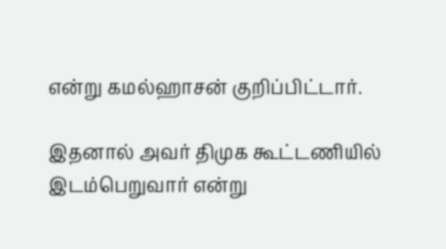என்று கமல்ஹாசன் குறிப்பிட்டார்.

இதனால் அவர் திமுக கூட்டணியில் இடம்பெறுவார் என்று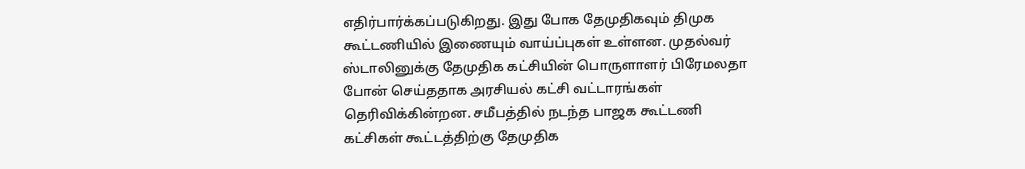எதிர்பார்க்கப்படுகிறது. இது போக தேமுதிகவும் திமுக கூட்டணியில் இணையும் வாய்ப்புகள் உள்ளன. முதல்வர் ஸ்டாலினுக்கு தேமுதிக கட்சியின் பொருளாளர் பிரேமலதா போன் செய்ததாக அரசியல் கட்சி வட்டாரங்கள் தெரிவிக்கின்றன. சமீபத்தில் நடந்த பாஜக கூட்டணி கட்சிகள் கூட்டத்திற்கு தேமுதிக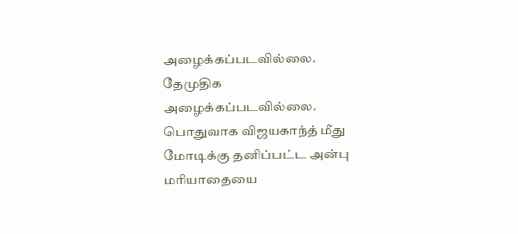அழைக்கப்படவில்லை. தேமுதிக அழைக்கப்படவில்லை. பொதுவாக விஜயகாந்த் மீது மோடிக்கு தனிப்பட்ட அன்பு மரியாதையை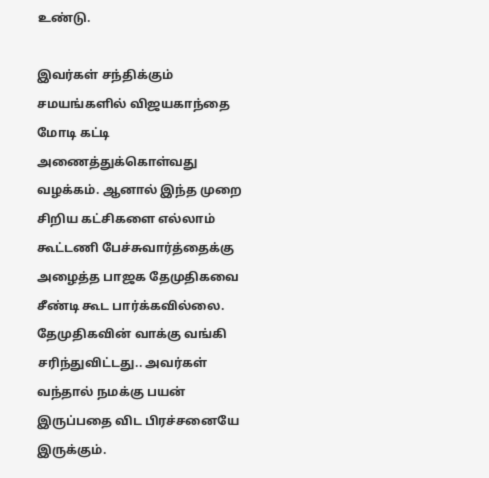உண்டு.

இவர்கள் சந்திக்கும் சமயங்களில் விஜயகாந்தை மோடி கட்டி அணைத்துக்கொள்வது வழக்கம். ஆனால் இந்த முறை சிறிய கட்சிகளை எல்லாம் கூட்டணி பேச்சுவார்த்தைக்கு அழைத்த பாஜக தேமுதிகவை சீண்டி கூட பார்க்கவில்லை. தேமுதிகவின் வாக்கு வங்கி சரிந்துவிட்டது.. அவர்கள் வந்தால் நமக்கு பயன் இருப்பதை விட பிரச்சனையே இருக்கும்.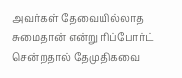அவர்கள் தேவையில்லாத சுமைதான் என்று ரிப்போர்ட் சென்றதால் தேமுதிகவை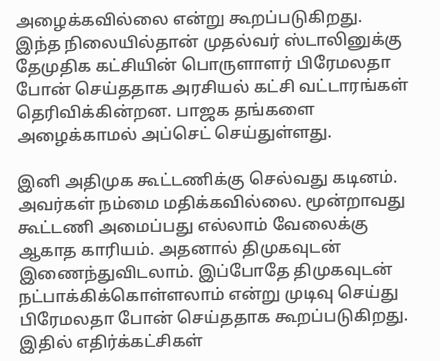அழைக்கவில்லை என்று கூறப்படுகிறது. இந்த நிலையில்தான் முதல்வர் ஸ்டாலினுக்கு தேமுதிக கட்சியின் பொருளாளர் பிரேமலதா போன் செய்ததாக அரசியல் கட்சி வட்டாரங்கள் தெரிவிக்கின்றன. பாஜக தங்களை அழைக்காமல் அப்செட் செய்துள்ளது.

இனி அதிமுக கூட்டணிக்கு செல்வது கடினம். அவர்கள் நம்மை மதிக்கவில்லை. மூன்றாவது கூட்டணி அமைப்பது எல்லாம் வேலைக்கு ஆகாத காரியம். அதனால் திமுகவுடன் இணைந்துவிடலாம். இப்போதே திமுகவுடன் நட்பாக்கிக்கொள்ளலாம் என்று முடிவு செய்து பிரேமலதா போன் செய்ததாக கூறப்படுகிறது. இதில் எதிர்க்கட்சிகள்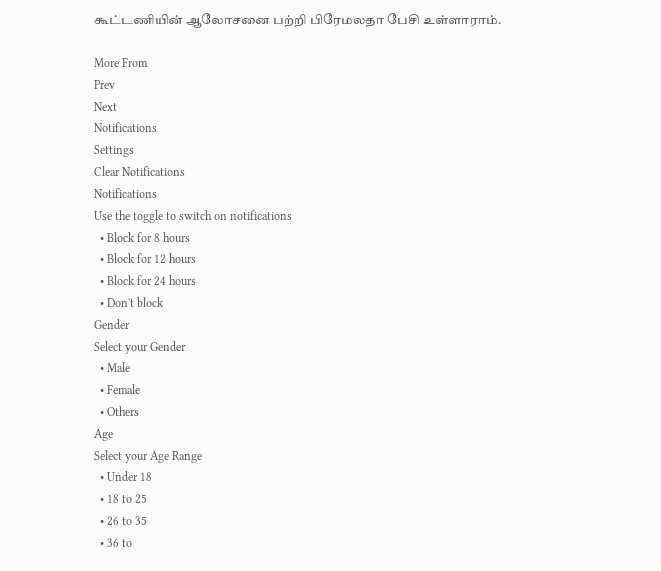கூட்டணியின் ஆலோசனை பற்றி பிரேமலதா பேசி உள்ளாராம்.

More From
Prev
Next
Notifications
Settings
Clear Notifications
Notifications
Use the toggle to switch on notifications
  • Block for 8 hours
  • Block for 12 hours
  • Block for 24 hours
  • Don't block
Gender
Select your Gender
  • Male
  • Female
  • Others
Age
Select your Age Range
  • Under 18
  • 18 to 25
  • 26 to 35
  • 36 to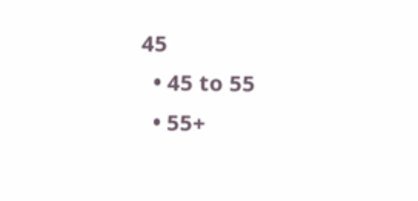45
  • 45 to 55
  • 55+